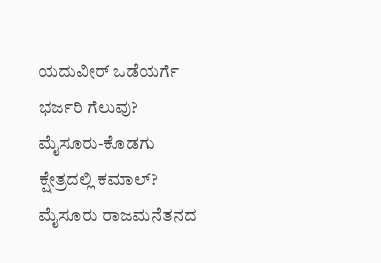ಯದುವೀರ್ ಒಡೆಯರ್ಗೆ ಭರ್ಜರಿ ಗೆಲುವು? ಮೈಸೂರು-ಕೊಡಗು ಕ್ಷೇತ್ರದಲ್ಲಿ ಕಮಾಲ್?
ಮೈಸೂರು ರಾಜಮನೆತನದ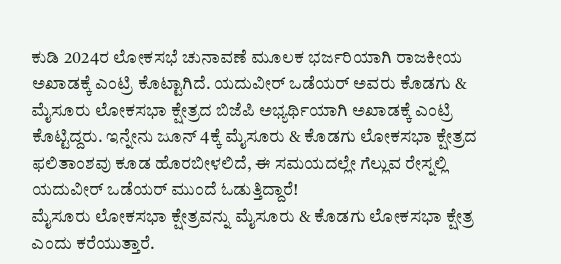ಕುಡಿ 2024ರ ಲೋಕಸಭೆ ಚುನಾವಣೆ ಮೂಲಕ ಭರ್ಜರಿಯಾಗಿ ರಾಜಕೀಯ ಅಖಾಡಕ್ಕೆ ಎಂಟ್ರಿ ಕೊಟ್ಟಾಗಿದೆ. ಯದುವೀರ್ ಒಡೆಯರ್ ಅವರು ಕೊಡಗು & ಮೈಸೂರು ಲೋಕಸಭಾ ಕ್ಷೇತ್ರದ ಬಿಜೆಪಿ ಅಭ್ಯರ್ಥಿಯಾಗಿ ಅಖಾಡಕ್ಕೆ ಎಂಟ್ರಿ ಕೊಟ್ಟಿದ್ದರು. ಇನ್ನೇನು ಜೂನ್ 4ಕ್ಕೆ ಮೈಸೂರು & ಕೊಡಗು ಲೋಕಸಭಾ ಕ್ಷೇತ್ರದ ಫಲಿತಾಂಶವು ಕೂಡ ಹೊರಬೀಳಲಿದೆ, ಈ ಸಮಯದಲ್ಲೇ ಗೆಲ್ಲುವ ರೇಸ್ನಲ್ಲಿ ಯದುವೀರ್ ಒಡೆಯರ್ ಮುಂದೆ ಓಡುತ್ತಿದ್ದಾರೆ!
ಮೈಸೂರು ಲೋಕಸಭಾ ಕ್ಷೇತ್ರವನ್ನು ಮೈಸೂರು & ಕೊಡಗು ಲೋಕಸಭಾ ಕ್ಷೇತ್ರ ಎಂದು ಕರೆಯುತ್ತಾರೆ.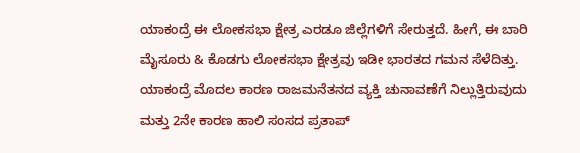ಯಾಕಂದ್ರೆ ಈ ಲೋಕಸಭಾ ಕ್ಷೇತ್ರ ಎರಡೂ ಜಿಲ್ಲೆಗಳಿಗೆ ಸೇರುತ್ತದೆ. ಹೀಗೆ, ಈ ಬಾರಿ ಮೈಸೂರು & ಕೊಡಗು ಲೋಕಸಭಾ ಕ್ಷೇತ್ರವು ಇಡೀ ಭಾರತದ ಗಮನ ಸೆಳೆದಿತ್ತು. ಯಾಕಂದ್ರೆ ಮೊದಲ ಕಾರಣ ರಾಜಮನೆತನದ ವ್ಯಕ್ತಿ ಚುನಾವಣೆಗೆ ನಿಲ್ಲುತ್ತಿರುವುದು ಮತ್ತು 2ನೇ ಕಾರಣ ಹಾಲಿ ಸಂಸದ ಪ್ರತಾಪ್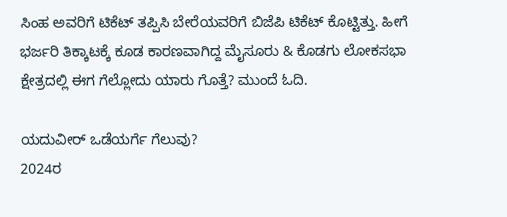ಸಿಂಹ ಅವರಿಗೆ ಟಿಕೆಟ್ ತಪ್ಪಿಸಿ ಬೇರೆಯವರಿಗೆ ಬಿಜೆಪಿ ಟಿಕೆಟ್ ಕೊಟ್ಟಿತ್ತು. ಹೀಗೆ ಭರ್ಜರಿ ತಿಕ್ಕಾಟಕ್ಕೆ ಕೂಡ ಕಾರಣವಾಗಿದ್ದ ಮೈಸೂರು & ಕೊಡಗು ಲೋಕಸಭಾ ಕ್ಷೇತ್ರದಲ್ಲಿ ಈಗ ಗೆಲ್ಲೋದು ಯಾರು ಗೊತ್ತೆ? ಮುಂದೆ ಓದಿ.

ಯದುವೀರ್ ಒಡೆಯರ್ಗೆ ಗೆಲುವು?
2024ರ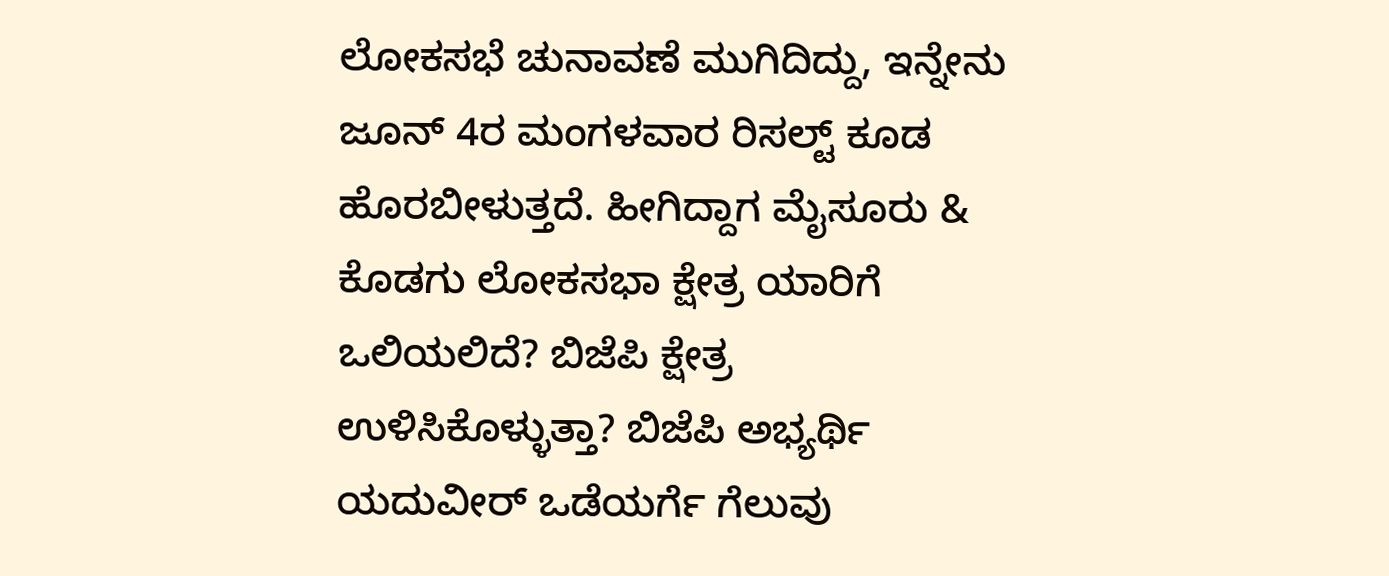ಲೋಕಸಭೆ ಚುನಾವಣೆ ಮುಗಿದಿದ್ದು, ಇನ್ನೇನು ಜೂನ್ 4ರ ಮಂಗಳವಾರ ರಿಸಲ್ಟ್ ಕೂಡ ಹೊರಬೀಳುತ್ತದೆ. ಹೀಗಿದ್ದಾಗ ಮೈಸೂರು & ಕೊಡಗು ಲೋಕಸಭಾ ಕ್ಷೇತ್ರ ಯಾರಿಗೆ ಒಲಿಯಲಿದೆ? ಬಿಜೆಪಿ ಕ್ಷೇತ್ರ ಉಳಿಸಿಕೊಳ್ಳುತ್ತಾ? ಬಿಜೆಪಿ ಅಭ್ಯರ್ಥಿ ಯದುವೀರ್ ಒಡೆಯರ್ಗೆ ಗೆಲುವು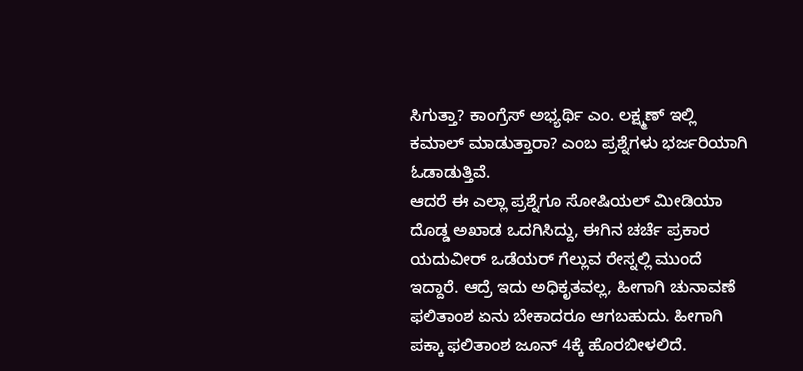ಸಿಗುತ್ತಾ? ಕಾಂಗ್ರೆಸ್ ಅಭ್ಯರ್ಥಿ ಎಂ. ಲಕ್ಷ್ಮಣ್ ಇಲ್ಲಿ ಕಮಾಲ್ ಮಾಡುತ್ತಾರಾ? ಎಂಬ ಪ್ರಶ್ನೆಗಳು ಭರ್ಜರಿಯಾಗಿ ಓಡಾಡುತ್ತಿವೆ.
ಆದರೆ ಈ ಎಲ್ಲಾ ಪ್ರಶ್ನೆಗೂ ಸೋಷಿಯಲ್ ಮೀಡಿಯಾ ದೊಡ್ಡ ಅಖಾಡ ಒದಗಿಸಿದ್ದು, ಈಗಿನ ಚರ್ಚೆ ಪ್ರಕಾರ ಯದುವೀರ್ ಒಡೆಯರ್ ಗೆಲ್ಲುವ ರೇಸ್ನಲ್ಲಿ ಮುಂದೆ ಇದ್ದಾರೆ. ಆದ್ರೆ ಇದು ಅಧಿಕೃತವಲ್ಲ, ಹೀಗಾಗಿ ಚುನಾವಣೆ ಫಲಿತಾಂಶ ಏನು ಬೇಕಾದರೂ ಆಗಬಹುದು. ಹೀಗಾಗಿ ಪಕ್ಕಾ ಫಲಿತಾಂಶ ಜೂನ್ 4ಕ್ಕೆ ಹೊರಬೀಳಲಿದೆ.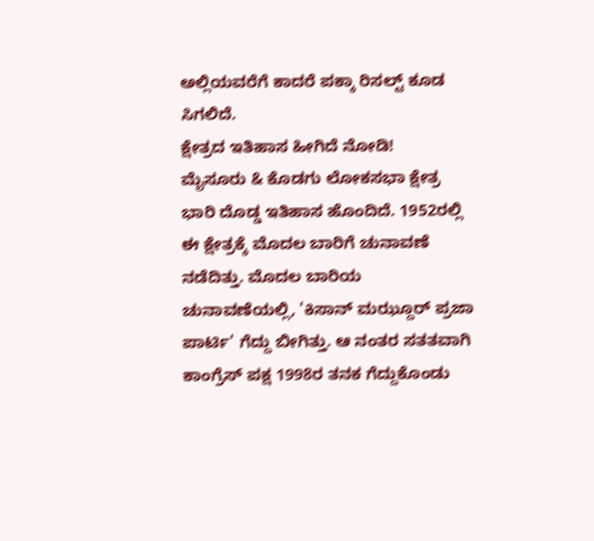ಅಲ್ಲಿಯವರೆಗೆ ಕಾದರೆ ಪಕ್ಕಾ ರಿಸಲ್ಟ್ ಕೂಡ ಸಿಗಲಿದೆ.
ಕ್ಷೇತ್ರದ ಇತಿಹಾಸ ಹೀಗಿದೆ ನೋಡಿ!
ಮೈಸೂರು & ಕೊಡಗು ಲೋಕಸಭಾ ಕ್ಷೇತ್ರ ಭಾರಿ ದೊಡ್ಡ ಇತಿಹಾಸ ಹೊಂದಿದೆ. 1952ರಲ್ಲಿ ಈ ಕ್ಷೇತ್ರಕ್ಕೆ ಮೊದಲ ಬಾರಿಗೆ ಚುನಾವಣೆ ನಡೆದಿತ್ತು. ಮೊದಲ ಬಾರಿಯ ಚುನಾವಣೆಯಲ್ಲಿ, 'ಕಿಸಾನ್ ಮಝ್ದೂರ್ ಪ್ರಜಾ ಪಾರ್ಟಿ' ಗೆದ್ದು ಬೀಗಿತ್ತು. ಆ ನಂತರ ಸತತವಾಗಿ ಕಾಂಗ್ರೆಸ್ ಪಕ್ಷ 1998ರ ತನಕ ಗೆದ್ದುಕೊಂಡು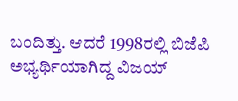ಬಂದಿತ್ತು. ಆದರೆ 1998ರಲ್ಲಿ ಬಿಜೆಪಿ ಅಭ್ಯರ್ಥಿಯಾಗಿದ್ದ ವಿಜಯ್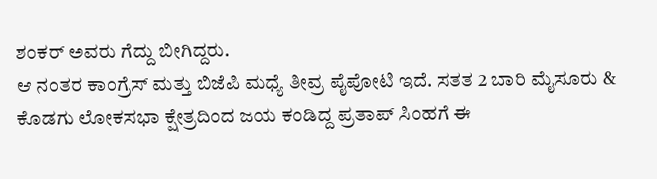ಶಂಕರ್ ಅವರು ಗೆದ್ದು ಬೀಗಿದ್ದರು.
ಆ ನಂತರ ಕಾಂಗ್ರೆಸ್ ಮತ್ತು ಬಿಜೆಪಿ ಮಧ್ಯೆ ತೀವ್ರ ಪೈಪೋಟಿ ಇದೆ. ಸತತ 2 ಬಾರಿ ಮೈಸೂರು & ಕೊಡಗು ಲೋಕಸಭಾ ಕ್ಷೇತ್ರದಿಂದ ಜಯ ಕಂಡಿದ್ದ ಪ್ರತಾಪ್ ಸಿಂಹಗೆ ಈ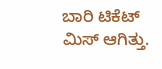ಬಾರಿ ಟಿಕೆಟ್ ಮಿಸ್ ಆಗಿತ್ತು.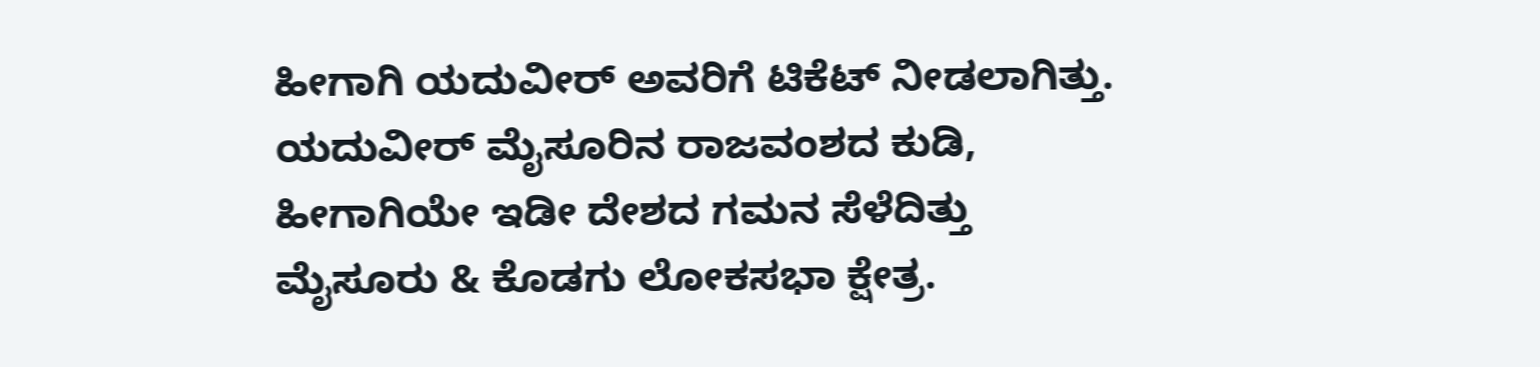ಹೀಗಾಗಿ ಯದುವೀರ್ ಅವರಿಗೆ ಟಿಕೆಟ್ ನೀಡಲಾಗಿತ್ತು. ಯದುವೀರ್ ಮೈಸೂರಿನ ರಾಜವಂಶದ ಕುಡಿ, ಹೀಗಾಗಿಯೇ ಇಡೀ ದೇಶದ ಗಮನ ಸೆಳೆದಿತ್ತು ಮೈಸೂರು & ಕೊಡಗು ಲೋಕಸಭಾ ಕ್ಷೇತ್ರ.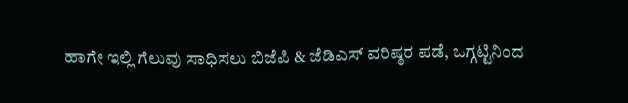ಹಾಗೇ ಇಲ್ಲಿ ಗೆಲುವು ಸಾಧಿಸಲು ಬಿಜೆಪಿ & ಜೆಡಿಎಸ್ ವರಿಷ್ಠರ ಪಡೆ, ಒಗ್ಗಟ್ಟಿನಿಂದ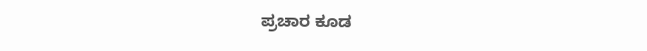ಪ್ರಚಾರ ಕೂಡ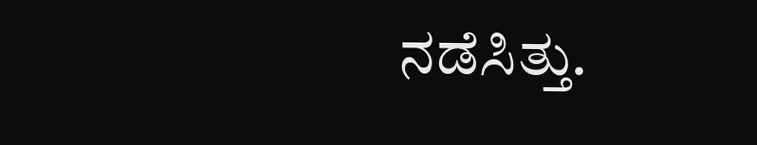ನಡೆಸಿತ್ತು.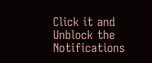Click it and Unblock the Notifications